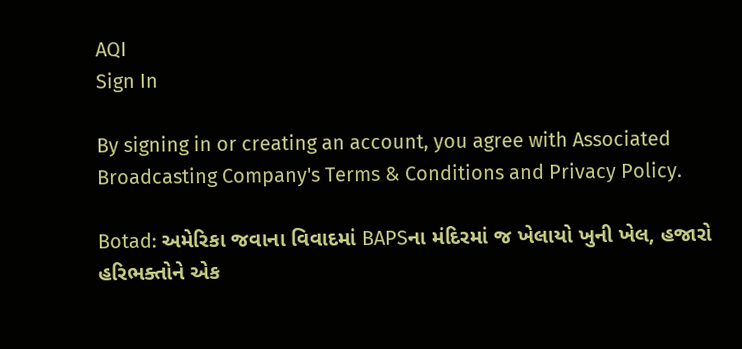AQI
Sign In

By signing in or creating an account, you agree with Associated Broadcasting Company's Terms & Conditions and Privacy Policy.

Botad: અમેરિકા જવાના વિવાદમાં BAPSના મંદિરમાં જ ખેલાયો ખુની ખેલ, હજારો હરિભક્તોને એક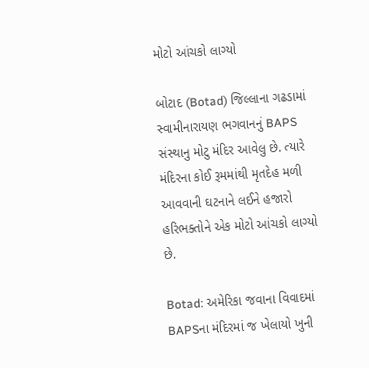મોટો આંચકો લાગ્યો

બોટાદ (Botad) જિલ્લાના ગઢડામાં સ્વામીનારાયણ ભગવાનનું BAPS સંસ્થાનુ મોટુ મંદિર આવેલુ છે. ત્યારે મંદિરના કોઈ રૂમમાંથી મૃતદેહ મળી આવવાની ઘટનાને લઈને હજારો હરિભક્તોને એક મોટો આંચકો લાગ્યો છે.

Botad: અમેરિકા જવાના વિવાદમાં BAPSના મંદિરમાં જ ખેલાયો ખુની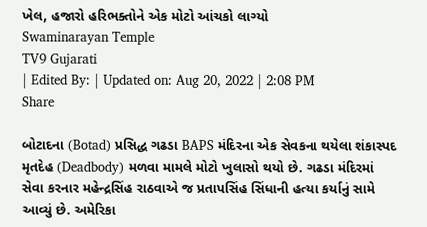ખેલ, હજારો હરિભક્તોને એક મોટો આંચકો લાગ્યો
Swaminarayan Temple
TV9 Gujarati
| Edited By: | Updated on: Aug 20, 2022 | 2:08 PM
Share

બોટાદના (Botad) પ્રસિદ્ધ ગઢડા BAPS મંદિરના એક સેવકના થયેલા શંકાસ્પદ મૃતદેહ (Deadbody) મળવા મામલે મોટો ખુલાસો થયો છે. ગઢડા મંદિરમાં સેવા કરનાર મહેન્દ્રસિંહ રાઠવાએ જ પ્રતાપસિંહ સિંધાની હત્યા કર્યાનું સામે આવ્યું છે. અમેરિકા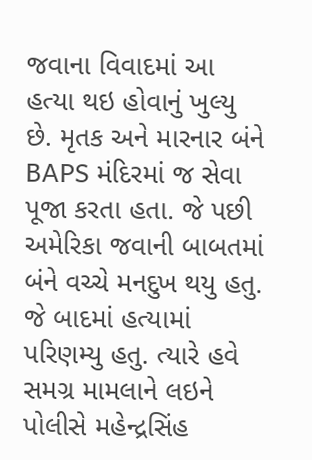જવાના વિવાદમાં આ હત્યા થઇ હોવાનું ખુલ્યુ છે. મૃતક અને મારનાર બંને BAPS મંદિરમાં જ સેવા પૂજા કરતા હતા. જે પછી અમેરિકા જવાની બાબતમાં બંને વચ્ચે મનદુખ થયુ હતુ. જે બાદમાં હત્યામાં પરિણમ્યુ હતુ. ત્યારે હવે સમગ્ર મામલાને લઇને પોલીસે મહેન્દ્રસિંહ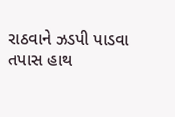રાઠવાને ઝડપી પાડવા તપાસ હાથ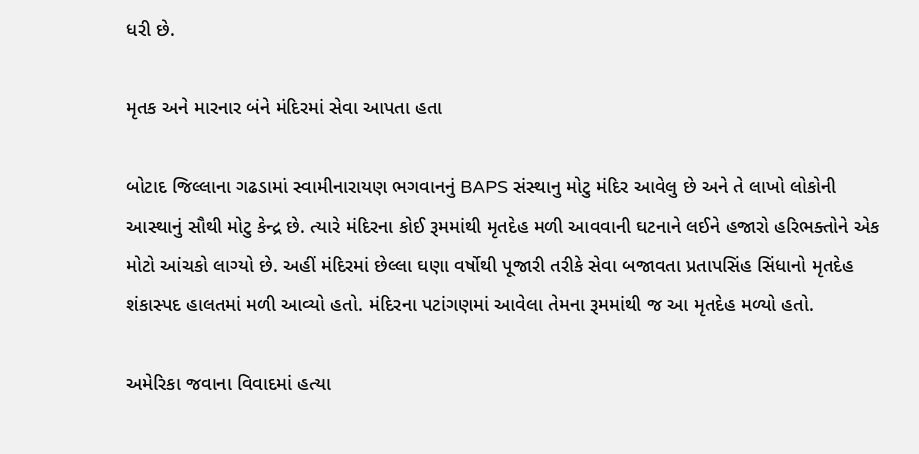ધરી છે.

મૃતક અને મારનાર બંને મંદિરમાં સેવા આપતા હતા

બોટાદ જિલ્લાના ગઢડામાં સ્વામીનારાયણ ભગવાનનું BAPS સંસ્થાનુ મોટુ મંદિર આવેલુ છે અને તે લાખો લોકોની આસ્થાનું સૌથી મોટુ કેન્દ્ર છે. ત્યારે મંદિરના કોઈ રૂમમાંથી મૃતદેહ મળી આવવાની ઘટનાને લઈને હજારો હરિભક્તોને એક મોટો આંચકો લાગ્યો છે. અહીં મંદિરમાં છેલ્લા ઘણા વર્ષોથી પૂજારી તરીકે સેવા બજાવતા પ્રતાપસિંહ સિંધાનો મૃતદેહ શંકાસ્પદ હાલતમાં મળી આવ્યો હતો. મંદિરના પટાંગણમાં આવેલા તેમના રૂમમાંથી જ આ મૃતદેહ મળ્યો હતો.

અમેરિકા જવાના વિવાદમાં હત્યા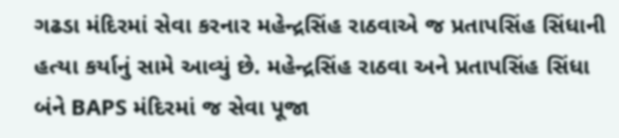ગઢડા મંદિરમાં સેવા કરનાર મહેન્દ્રસિંહ રાઠવાએ જ પ્રતાપસિંહ સિંધાની હત્યા કર્યાનું સામે આવ્યું છે. મહેન્દ્રસિંહ રાઠવા અને પ્રતાપસિંહ સિંધા બંને BAPS મંદિરમાં જ સેવા પૂજા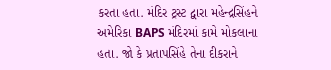કરતા હતા. મંદિર ટ્રસ્ટ દ્વારા મહેન્દ્રસિંહને અમેરિકા BAPS મંદિરમાં કામે મોકલાના હતા. જો કે પ્રતાપસિંહે તેના દીકરાને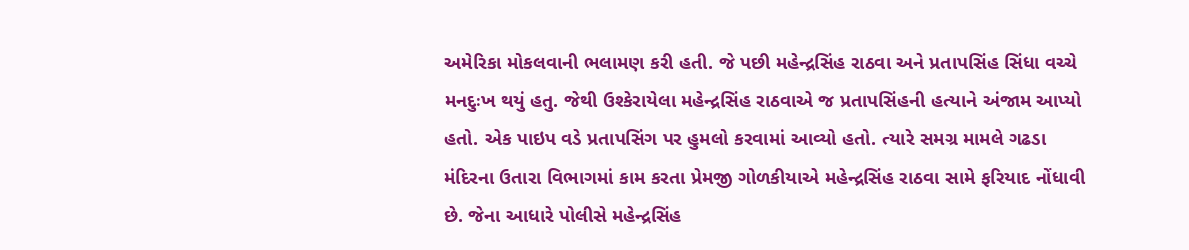અમેરિકા મોકલવાની ભલામણ કરી હતી. જે પછી મહેન્દ્રસિંહ રાઠવા અને પ્રતાપસિંહ સિંધા વચ્ચે મનદુઃખ થયું હતુ. જેથી ઉશ્કેરાયેલા મહેન્દ્રસિંહ રાઠવાએ જ પ્રતાપસિંહની હત્યાને અંજામ આપ્યો હતો. એક પાઇપ વડે પ્રતાપસિંગ પર હુમલો કરવામાં આવ્યો હતો. ત્યારે સમગ્ર મામલે ગઢડા મંદિરના ઉતારા વિભાગમાં કામ કરતા પ્રેમજી ગોળકીયાએ મહેન્દ્રસિંહ રાઠવા સામે ફરિયાદ નોંધાવી છે. જેના આધારે પોલીસે મહેન્દ્રસિંહ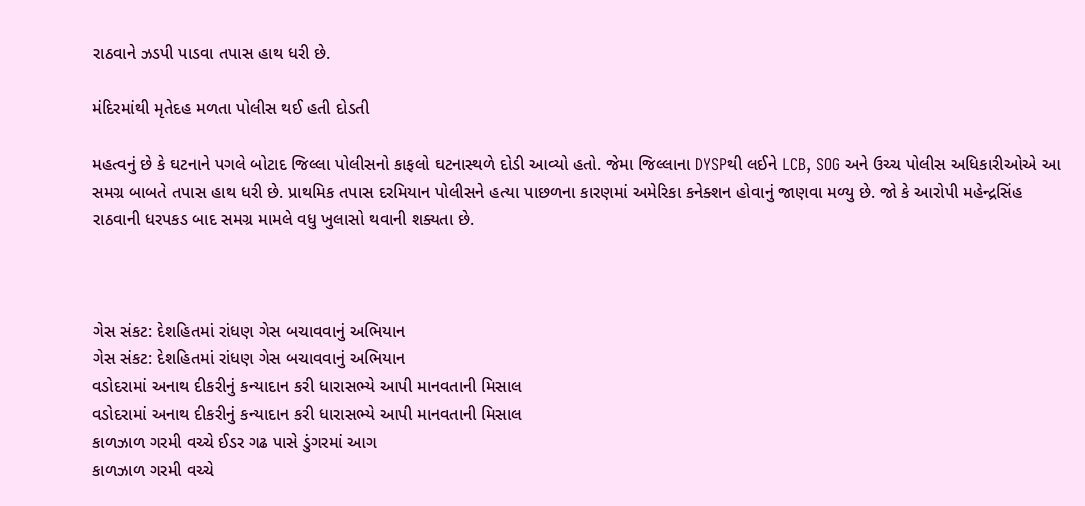રાઠવાને ઝડપી પાડવા તપાસ હાથ ધરી છે.

મંદિરમાંથી મૃતેદહ મળતા પોલીસ થઈ હતી દોડતી

મહત્વનું છે કે ઘટનાને પગલે બોટાદ જિલ્લા પોલીસનો કાફલો ઘટનાસ્થળે દોડી આવ્યો હતો. જેમા જિલ્લાના DYSPથી લઈને LCB, SOG અને ઉચ્ચ પોલીસ અધિકારીઓએ આ સમગ્ર બાબતે તપાસ હાથ ધરી છે. પ્રાથમિક તપાસ દરમિયાન પોલીસને હત્યા પાછળના કારણમાં અમેરિકા કનેક્શન હોવાનું જાણવા મળ્યુ છે. જો કે આરોપી મહેન્દ્રસિંહ રાઠવાની ધરપકડ બાદ સમગ્ર મામલે વધુ ખુલાસો થવાની શક્યતા છે.



ગેસ સંકટ: દેશહિતમાં રાંધણ ગેસ બચાવવાનું અભિયાન
ગેસ સંકટ: દેશહિતમાં રાંધણ ગેસ બચાવવાનું અભિયાન
વડોદરામાં અનાથ દીકરીનું કન્યાદાન કરી ધારાસભ્યે આપી માનવતાની મિસાલ
વડોદરામાં અનાથ દીકરીનું કન્યાદાન કરી ધારાસભ્યે આપી માનવતાની મિસાલ
કાળઝાળ ગરમી વચ્ચે ઈડર ગઢ પાસે ડુંગરમાં આગ
કાળઝાળ ગરમી વચ્ચે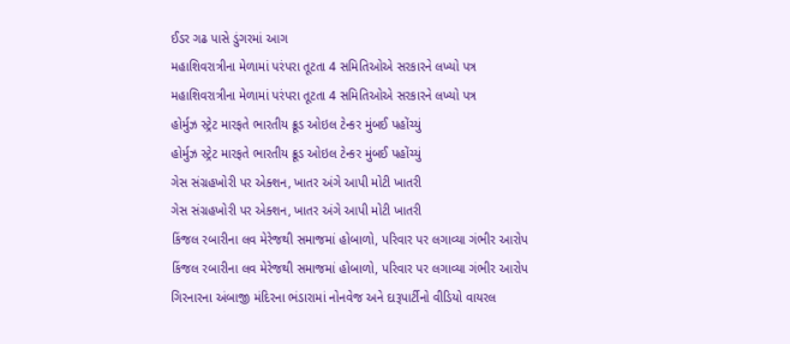ઈડર ગઢ પાસે ડુંગરમાં આગ
મહાશિવરાત્રીના મેળામાં પરંપરા તૂટતા 4 સમિતિઓએ સરકારને લખ્યો પત્ર
મહાશિવરાત્રીના મેળામાં પરંપરા તૂટતા 4 સમિતિઓએ સરકારને લખ્યો પત્ર
હોર્મુઝ સ્ટ્રેટ મારફતે ભારતીય ક્રૂડ ઓઇલ ટેન્કર મુંબઈ પહોંચ્યું
હોર્મુઝ સ્ટ્રેટ મારફતે ભારતીય ક્રૂડ ઓઇલ ટેન્કર મુંબઈ પહોંચ્યું
ગેસ સંગ્રહખોરી પર એક્શન, ખાતર અંગે આપી મોટી ખાતરી
ગેસ સંગ્રહખોરી પર એક્શન, ખાતર અંગે આપી મોટી ખાતરી
કિંજલ રબારીના લવ મેરેજથી સમાજમાં હોબાળો, પરિવાર પર લગાવ્યા ગંભીર આરોપ
કિંજલ રબારીના લવ મેરેજથી સમાજમાં હોબાળો, પરિવાર પર લગાવ્યા ગંભીર આરોપ
ગિરનારના અંબાજી મંદિરના ભંડારામાં નોનવેજ અને દારૂપાર્ટીનો વીડિયો વાયરલ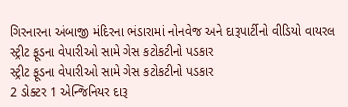ગિરનારના અંબાજી મંદિરના ભંડારામાં નોનવેજ અને દારૂપાર્ટીનો વીડિયો વાયરલ
સ્ટ્રીટ ફૂડના વેપારીઓ સામે ગેસ કટોકટીનો પડકાર
સ્ટ્રીટ ફૂડના વેપારીઓ સામે ગેસ કટોકટીનો પડકાર
2 ડોક્ટર 1 એન્જિનિયર દારૂ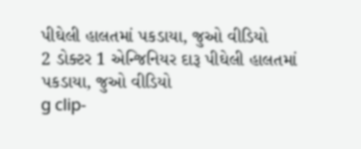પીઘેલી હાલતમાં પકડાયા, જુઓ વીડિયો
2 ડોક્ટર 1 એન્જિનિયર દારૂ પીઘેલી હાલતમાં પકડાયા, જુઓ વીડિયો
g clip-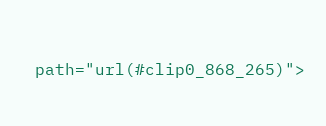path="url(#clip0_868_265)">